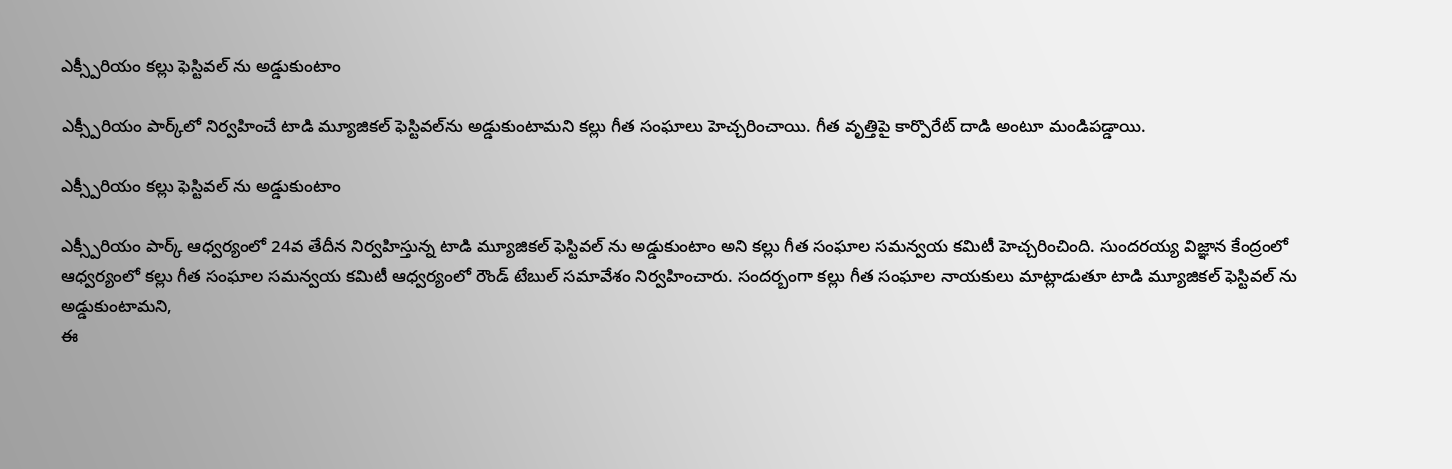ఎక్స్పీరియం కల్లు ఫెస్టివల్ ను అడ్డుకుంటాం

ఎక్స్పీరియం పార్క్‌లో నిర్వహించే టాడి మ్యూజికల్ ఫెస్టివల్‌ను అడ్డుకుంటామని కల్లు గీత సంఘాలు హెచ్చరించాయి. గీత వృత్తిపై కార్పొరేట్ దాడి అంటూ మండిపడ్డాయి.

ఎక్స్పీరియం కల్లు ఫెస్టివల్ ను అడ్డుకుంటాం

ఎక్స్పీరియం పార్క్ ఆధ్వర్యంలో 24వ తేదీన నిర్వహిస్తున్న టాడి మ్యూజికల్ ఫెస్టివల్ ను అడ్డుకుంటాం అని కల్లు గీత సంఘాల సమన్వయ కమిటీ హెచ్చరించింది. సుందరయ్య విజ్ఞాన కేంద్రంలో ఆధ్వర్యంలో కల్లు గీత సంఘాల సమన్వయ కమిటీ ఆధ్వర్యంలో రౌండ్ టేబుల్ సమావేశం నిర్వహించారు. సందర్బంగా కల్లు గీత సంఘాల నాయకులు మాట్లాడుతూ టాడి మ్యూజికల్ ఫెస్టివల్ ను అడ్డుకుంటామని,
ఈ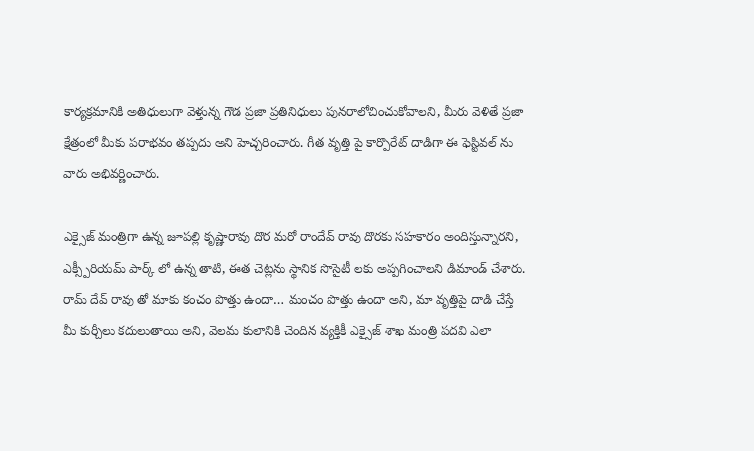కార్యక్రమానికి అతిధులుగా వెళ్తున్న గౌడ ప్రజా ప్రతినిధులు పునరాలోచించుకోవాలని, మీరు వెళితే ప్రజా క్షేత్రంలో మీకు పరాభవం తప్పదు అని హెచ్చరించారు. గీత వృత్తి పై కార్పొరేట్ దాడిగా ఈ ఫెస్టివల్ ను వారు అభివర్ణించారు.

ఎక్సైజ్ మంత్రిగా ఉన్న జూపల్లి కృష్ణారావు దొర మరో రాందేవ్ రావు దొరకు సహకారం అందిస్తున్నారని,
ఎక్స్పీరియమ్ పార్క్ లో ఉన్న తాటి, ఈత చెట్లను స్థానిక సొసైటీ లకు అప్పగించాలని డిమాండ్ చేశారు.
రామ్ దేవ్ రావు తో మాకు కంచం పొత్తు ఉందా… మంచం పొత్తు ఉందా అని, మా వృత్తిపై దాడి చేస్తే మీ కుర్చీలు కదులుతాయి అని, వెలమ కులానికి చెందిన వ్యక్తికీ ఎక్సైజ్ శాఖ మంత్రి పదవి ఎలా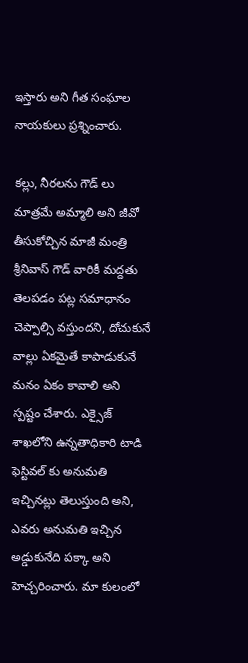ఇస్తారు అని గీత సంఘాల నాయకులు ప్రశ్నించారు.

కల్లు, నీరలను గౌడ్ లు మాత్రమే అమ్మాలి అని జీవో తీసుకోచ్చిన మాజీ మంత్రి శ్రీనివాస్ గౌడ్ వారికీ మద్దతు తెలపడం పట్ల సమాధానం చెప్పాల్సి వస్తుందని, దోచుకునే వాల్లు ఏకమైతే కాపాడుకునే మనం ఏకం కావాలి అని స్పష్టం చేశారు. ఎక్సైజ్ శాఖలోని ఉన్నతాధికారి టాడి ఫెస్టివల్ కు అనుమతి ఇచ్చినట్లు తెలుస్తుంది అని, ఎవరు అనుమతి ఇచ్చిన అడ్డుకునేది పక్కా అని హెచ్చరించారు. మా కులంలో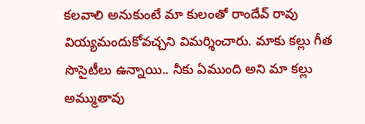కలవాలి అనుకుంటే మా కులంతో రాందేవ్ రావు వియ్యమందుకోవచ్చని విమర్శించారు. మాకు కల్లు గీత సొసైటీలు ఉన్నాయి.. నీకు ఏముంది అని మా కల్లు అమ్ముతావు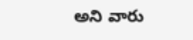అని వారు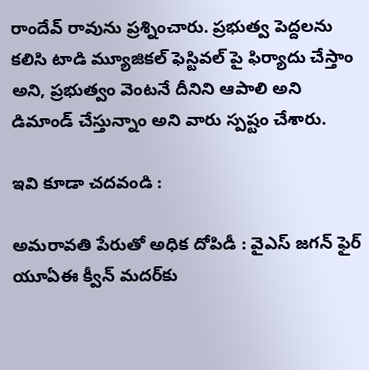రాందేవ్ రావును ప్రశ్నించారు. ప్రభుత్వ పెద్దలను కలిసి టాడి మ్యూజికల్ ఫెస్టివల్ పై ఫిర్యాదు చేస్తాం అని, ప్రభుత్వం వెంటనే దీనిని ఆపాలి అని డిమాండ్ చేస్తున్నాం అని వారు స్పష్టం చేశారు.

ఇవి కూడా చదవండి :

అమరావతి పేరుతో అధిక దోపిడీ : వైఎస్ జగన్ ఫైర్
యూఏఈ క్వీన్ మదర్‌కు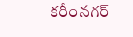కరీంనగర్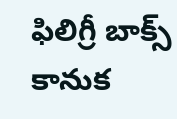ఫిలిగ్రీ బాక్స్ కానుక